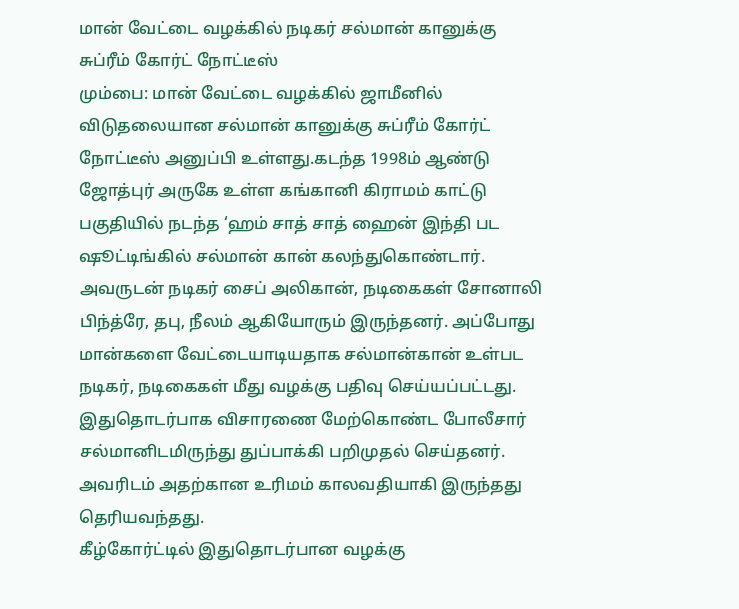மான் வேட்டை வழக்கில் நடிகர் சல்மான் கானுக்கு சுப்ரீம் கோர்ட் நோட்டீஸ்
மும்பை: மான் வேட்டை வழக்கில் ஜாமீனில் விடுதலையான சல்மான் கானுக்கு சுப்ரீம் கோர்ட் நோட்டீஸ் அனுப்பி உள்ளது.கடந்த 1998ம் ஆண்டு ஜோத்புர் அருகே உள்ள கங்கானி கிராமம் காட்டு பகுதியில் நடந்த ‘ஹம் சாத் சாத் ஹைன் இந்தி பட ஷூட்டிங்கில் சல்மான் கான் கலந்துகொண்டார். அவருடன் நடிகர் சைப் அலிகான், நடிகைகள் சோனாலி பிந்த்ரே, தபு, நீலம் ஆகியோரும் இருந்தனர். அப்போது மான்களை வேட்டையாடியதாக சல்மான்கான் உள்பட நடிகர், நடிகைகள் மீது வழக்கு பதிவு செய்யப்பட்டது. இதுதொடர்பாக விசாரணை மேற்கொண்ட போலீசார் சல்மானிடமிருந்து துப்பாக்கி பறிமுதல் செய்தனர். அவரிடம் அதற்கான உரிமம் காலவதியாகி இருந்தது தெரியவந்தது.
கீழ்கோர்ட்டில் இதுதொடர்பான வழக்கு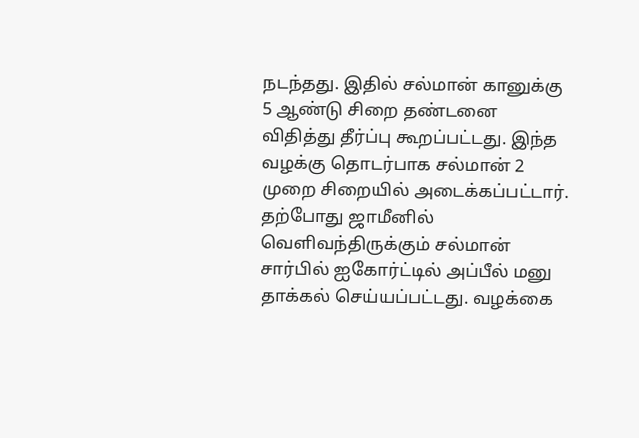நடந்தது. இதில் சல்மான் கானுக்கு 5 ஆண்டு சிறை தண்டனை விதித்து தீர்ப்பு கூறப்பட்டது. இந்த வழக்கு தொடர்பாக சல்மான் 2 முறை சிறையில் அடைக்கப்பட்டார். தற்போது ஜாமீனில் வெளிவந்திருக்கும் சல்மான் சார்பில் ஐகோர்ட்டில் அப்பீல் மனு தாக்கல் செய்யப்பட்டது. வழக்கை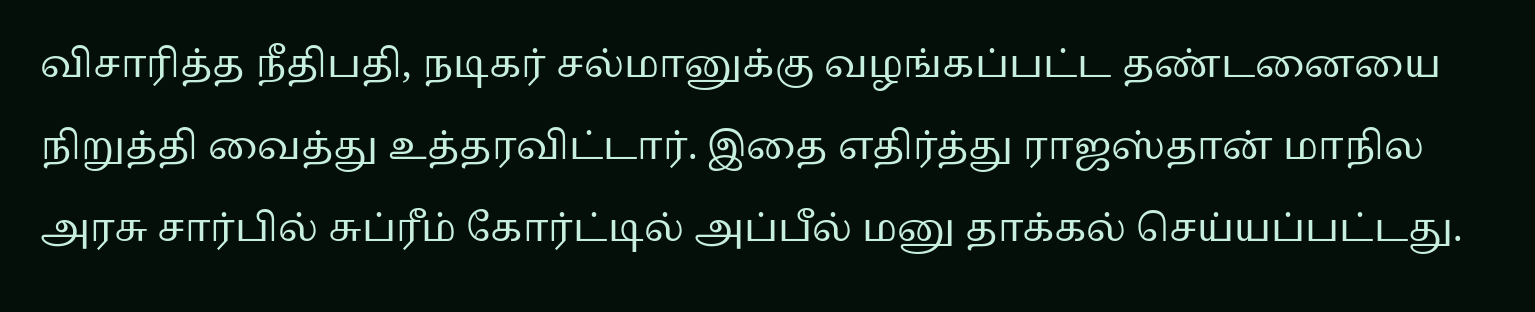விசாரித்த நீதிபதி, நடிகர் சல்மானுக்கு வழங்கப்பட்ட தண்டனையை நிறுத்தி வைத்து உத்தரவிட்டார். இதை எதிர்த்து ராஜஸ்தான் மாநில அரசு சார்பில் சுப்ரீம் கோர்ட்டில் அப்பீல் மனு தாக்கல் செய்யப்பட்டது.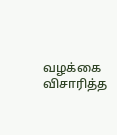வழக்கை விசாரித்த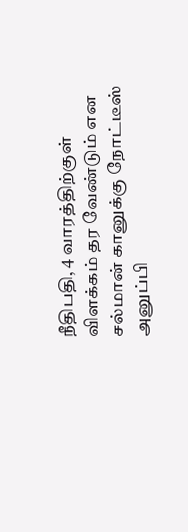நீதிபதி, 4 வாரத்திற்குள் விளக்கம் தர வேண்டும் என சல்மான் கானுக்கு நோட்டீஸ் அனுப்பி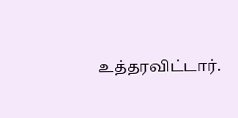உத்தரவிட்டார்.